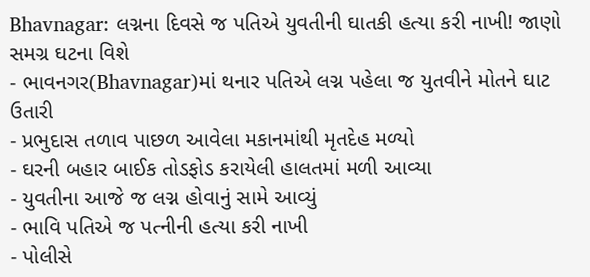Bhavnagar: લગ્નના દિવસે જ પતિએ યુવતીની ઘાતકી હત્યા કરી નાખી! જાણો સમગ્ર ઘટના વિશે
- ભાવનગર(Bhavnagar)માં થનાર પતિએ લગ્ન પહેલા જ યુતવીને મોતને ઘાટ ઉતારી
- પ્રભુદાસ તળાવ પાછળ આવેલા મકાનમાંથી મૃતદેહ મળ્યો
- ઘરની બહાર બાઈક તોડફોડ કરાયેલી હાલતમાં મળી આવ્યા
- યુવતીના આજે જ લગ્ન હોવાનું સામે આવ્યું
- ભાવિ પતિએ જ પત્નીની હત્યા કરી નાખી
- પોલીસે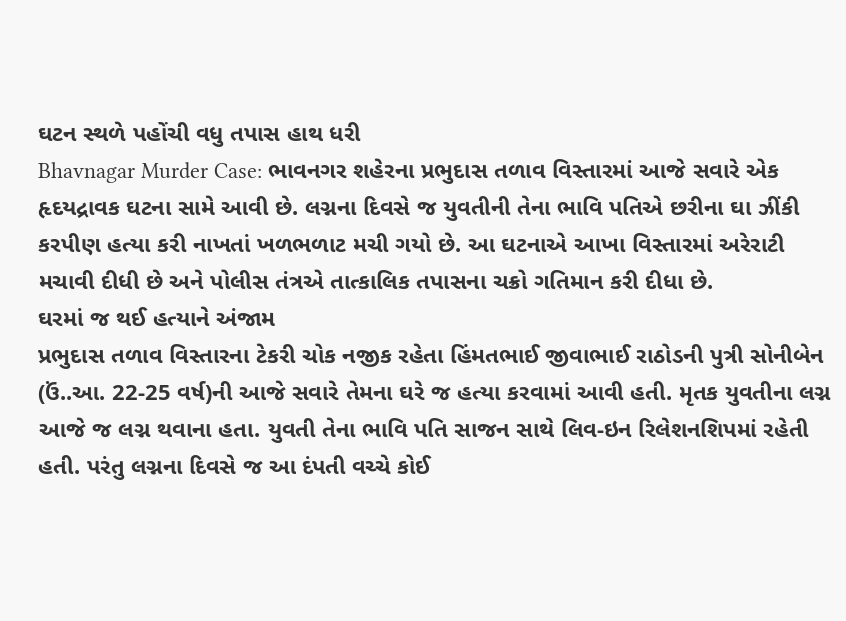ઘટન સ્થળે પહોંચી વધુ તપાસ હાથ ધરી
Bhavnagar Murder Case: ભાવનગર શહેરના પ્રભુદાસ તળાવ વિસ્તારમાં આજે સવારે એક હૃદયદ્રાવક ઘટના સામે આવી છે. લગ્નના દિવસે જ યુવતીની તેના ભાવિ પતિએ છરીના ઘા ઝીંકી કરપીણ હત્યા કરી નાખતાં ખળભળાટ મચી ગયો છે. આ ઘટનાએ આખા વિસ્તારમાં અરેરાટી મચાવી દીધી છે અને પોલીસ તંત્રએ તાત્કાલિક તપાસના ચક્રો ગતિમાન કરી દીધા છે.
ઘરમાં જ થઈ હત્યાને અંજામ
પ્રભુદાસ તળાવ વિસ્તારના ટેકરી ચોક નજીક રહેતા હિંમતભાઈ જીવાભાઈ રાઠોડની પુત્રી સોનીબેન (ઉં..આ. 22-25 વર્ષ)ની આજે સવારે તેમના ઘરે જ હત્યા કરવામાં આવી હતી. મૃતક યુવતીના લગ્ન આજે જ લગ્ન થવાના હતા. યુવતી તેના ભાવિ પતિ સાજન સાથે લિવ-ઇન રિલેશનશિપમાં રહેતી હતી. પરંતુ લગ્નના દિવસે જ આ દંપતી વચ્ચે કોઈ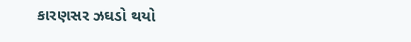કારણસર ઝઘડો થયો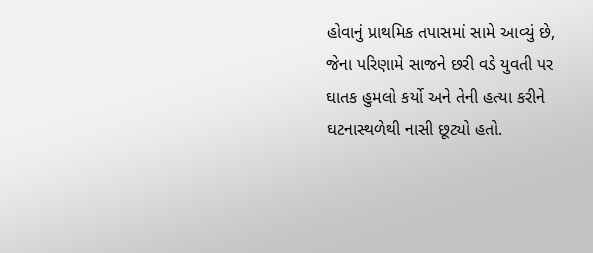હોવાનું પ્રાથમિક તપાસમાં સામે આવ્યું છે, જેના પરિણામે સાજને છરી વડે યુવતી પર ઘાતક હુમલો કર્યો અને તેની હત્યા કરીને ઘટનાસ્થળેથી નાસી છૂટ્યો હતો.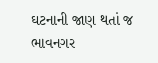ઘટનાની જાણ થતાં જ ભાવનગર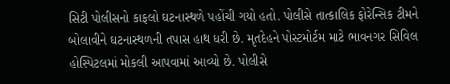સિટી પોલીસનો કાફલો ઘટનાસ્થળે પહોંચી ગયો હતો. પોલીસે તાત્કાલિક ફોરેન્સિક ટીમને બોલાવીને ઘટનાસ્થળની તપાસ હાથ ધરી છે. મૃતદેહને પોસ્ટમોર્ટમ માટે ભાવનગર સિવિલ હોસ્પિટલમાં મોકલી આપવામાં આવ્યો છે. પોલીસે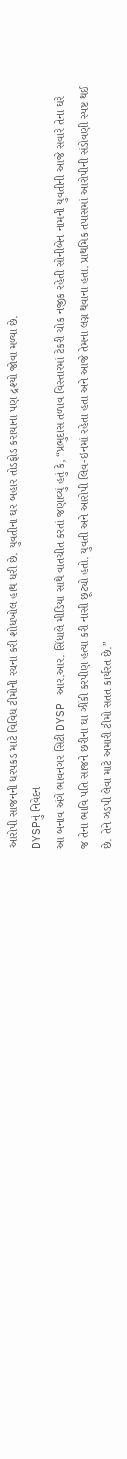આરોપી સાજનની ધરપકડ માટે વિવિધ ટીમોની રચના કરી શોધખોલ હાથ ધરી છે. યુવતીના ઘર બહાર તોડફોડ કરાયાના પણ દ્રશ્યો જોવા મળ્યા છે.
DYSPનું નિવેદન
આ બનાવ અંગે ભાવનગર સિટી DYSP આર.આર. સિંધાલે મીડિયા સાથે વાતચીત કરતાં જણાવ્યું હતું કે, “પ્રભુદાસ તળાવ વિસ્તારમાં ટેકરી ચોક નજીક રહેતી સોનીબેન નામની યુવતીની આજે સવારે તેના ઘરે જ તેના ભાવિ પતિ સાજને છરીના ઘા ઝીંકી કરપીણ હત્યા કરી નાસી છૂટ્યો હતો. યુવતી અને આરોપી લિવ-ઇનમાં રહેતા હતા અને આજે તેમના લગ્ન થવાના હતા. પ્રાથમિક તપાસમાં આરોપીની સંડોવણી સ્પષ્ટ થઈ છે. તેને ઝડપી લેવા માટે અમારી ટીમો સતત કાર્યરત છે.”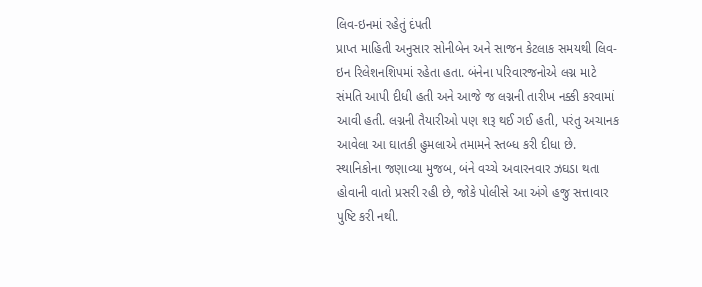લિવ-ઇનમાં રહેતું દંપતી
પ્રાપ્ત માહિતી અનુસાર સોનીબેન અને સાજન કેટલાક સમયથી લિવ-ઇન રિલેશનશિપમાં રહેતા હતા. બંનેના પરિવારજનોએ લગ્ન માટે સંમતિ આપી દીધી હતી અને આજે જ લગ્નની તારીખ નક્કી કરવામાં આવી હતી. લગ્નની તૈયારીઓ પણ શરૂ થઈ ગઈ હતી, પરંતુ અચાનક આવેલા આ ઘાતકી હુમલાએ તમામને સ્તબ્ધ કરી દીધા છે. સ્થાનિકોના જણાવ્યા મુજબ, બંને વચ્ચે અવારનવાર ઝઘડા થતા હોવાની વાતો પ્રસરી રહી છે, જોકે પોલીસે આ અંગે હજુ સત્તાવાર પુષ્ટિ કરી નથી.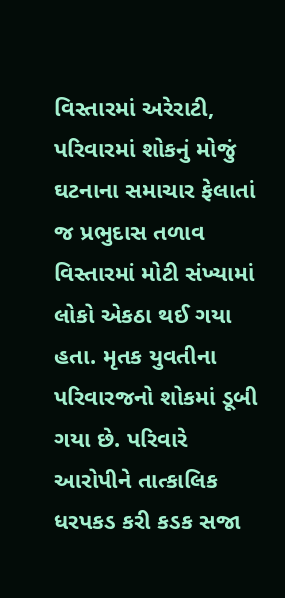વિસ્તારમાં અરેરાટી, પરિવારમાં શોકનું મોજું
ઘટનાના સમાચાર ફેલાતાં જ પ્રભુદાસ તળાવ વિસ્તારમાં મોટી સંખ્યામાં લોકો એકઠા થઈ ગયા હતા. મૃતક યુવતીના પરિવારજનો શોકમાં ડૂબી ગયા છે. પરિવારે આરોપીને તાત્કાલિક ધરપકડ કરી કડક સજા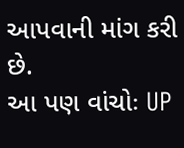આપવાની માંગ કરી છે.
આ પણ વાંચોઃ UP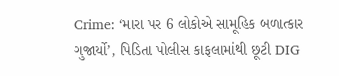Crime: ‘મારા પર 6 લોકોએ સામૂહિક બળાત્કાર ગુજાર્યો’, પિડિતા પોલીસ કાફલામાંથી છૂટી DIG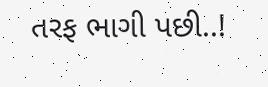તરફ ભાગી પછી..!